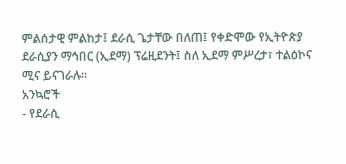ምልሰታዊ ምልከታ፤ ደራሲ ጌታቸው በለጠ፤ የቀድሞው የኢትዮጵያ ደራሲያን ማኅበር (ኢደማ) ፕሬዚደንት፤ ስለ ኢደማ ምሥረታ፣ ተልዕኮና ሚና ይናገራሉ።
አንኳሮች
- የደራሲ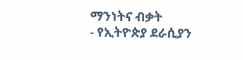ማንነትና ብቃት
- የኢትዮጵያ ደራሲያን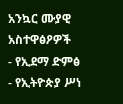አንኳር ሙያዊ አስተዋፅዖዎች
- የኢደማ ድምፅ
- የኢትዮጵያ ሥነ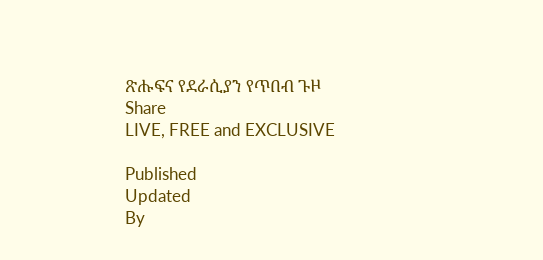ጽሑፍና የደራሲያን የጥበብ ጉዞ
Share
LIVE, FREE and EXCLUSIVE

Published
Updated
By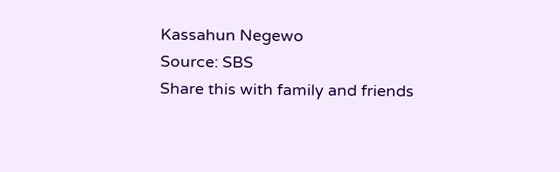Kassahun Negewo
Source: SBS
Share this with family and friends